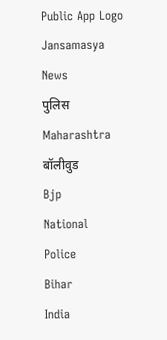Public App Logo
Jansamasya
News
पुलिस
Maharashtra
बॉलीवुड
Bjp
National
Police
Bihar
India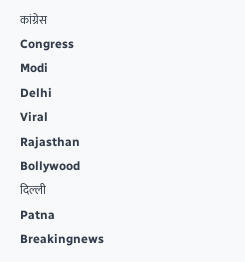कांग्रेस
Congress
Modi
Delhi
Viral
Rajasthan
Bollywood
दिल्ली
Patna
Breakingnews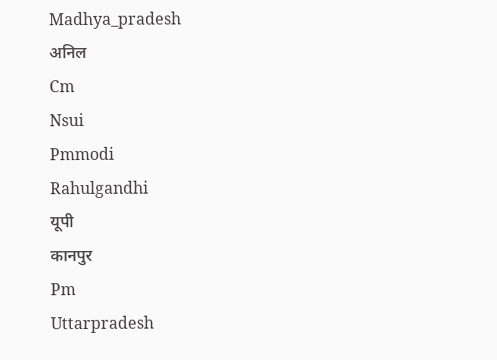Madhya_pradesh
अनिल
Cm
Nsui
Pmmodi
Rahulgandhi
यूपी
कानपुर
Pm
Uttarpradesh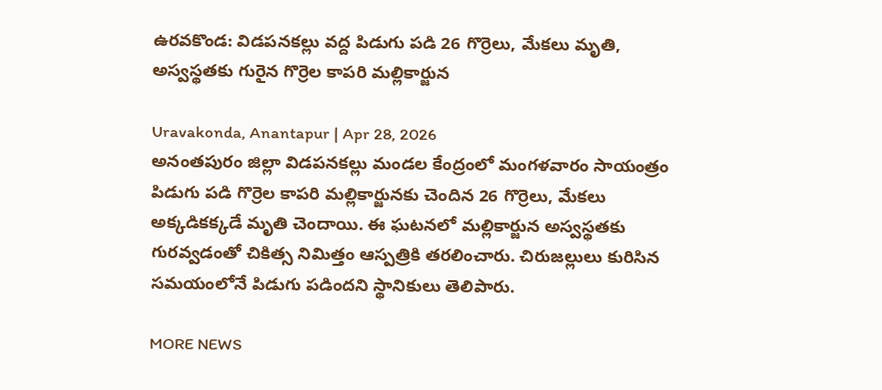ఉరవకొండ: విడపనకల్లు వద్ద పిడుగు పడి 26 గొర్రెలు, మేకలు మృతి, అస్వస్థతకు గురైన గొర్రెల కాపరి మల్లికార్జున

Uravakonda, Anantapur | Apr 28, 2026
అనంతపురం జిల్లా విడపనకల్లు మండల కేంద్రంలో మంగళవారం సాయంత్రం పిడుగు పడి గొర్రెల కాపరి మల్లికార్జునకు చెందిన 26 గొర్రెలు, మేకలు అక్కడికక్కడే మృతి చెందాయి. ఈ ఘటనలో మల్లికార్జున అస్వస్థతకు గురవ్వడంతో చికిత్స నిమిత్తం ఆస్పత్రికి తరలించారు. చిరుజల్లులు కురిసిన సమయంలోనే పిడుగు పడిందని స్థానికులు తెలిపారు.

MORE NEWS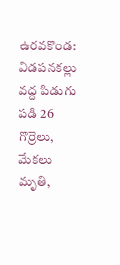ఉరవకొండ: విడపనకల్లు వద్ద పిడుగు పడి 26 గొర్రెలు, మేకలు మృతి,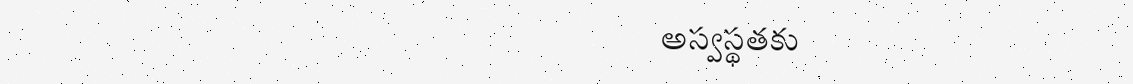అస్వస్థతకు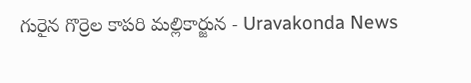గురైన గొర్రెల కాపరి మల్లికార్జున - Uravakonda News